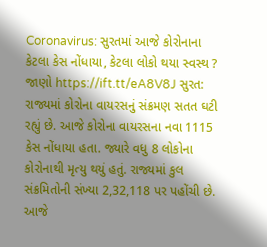Coronavirus: સુરતમાં આજે કોરોનાના કેટલા કેસ નોંધાયા, કેટલા લોકો થયા સ્વસ્થ ? જાણો https://ift.tt/eA8V8J સુરત: રાજ્યમાં કોરોના વાયરસનું સંક્રમણ સતત ઘટી રહ્યું છે. આજે કોરોના વાયરસના નવા 1115 કેસ નોંધાયા હતા. જ્યારે વધુ 8 લોકોના કોરોનાથી મૃત્યુ થયું હતું. રાજ્યમાં કુલ સંક્રમિતોની સંખ્યા 2,32,118 પર પહોંચી છે. આજે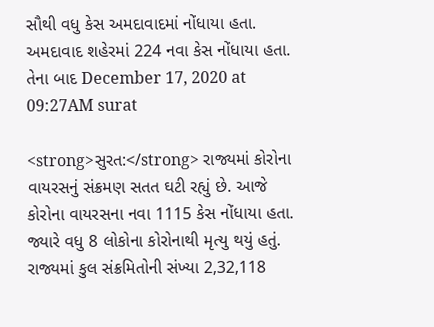સૌથી વધુ કેસ અમદાવાદમાં નોંધાયા હતા. અમદાવાદ શહેરમાં 224 નવા કેસ નોંધાયા હતા. તેના બાદ December 17, 2020 at 09:27AM surat

<strong>સુરત:</strong> રાજ્યમાં કોરોના વાયરસનું સંક્રમણ સતત ઘટી રહ્યું છે. આજે કોરોના વાયરસના નવા 1115 કેસ નોંધાયા હતા. જ્યારે વધુ 8 લોકોના કોરોનાથી મૃત્યુ થયું હતું. રાજ્યમાં કુલ સંક્રમિતોની સંખ્યા 2,32,118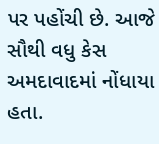પર પહોંચી છે. આજે સૌથી વધુ કેસ અમદાવાદમાં નોંધાયા હતા.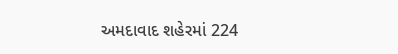અમદાવાદ શહેરમાં 224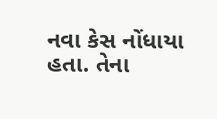નવા કેસ નોંધાયા હતા. તેના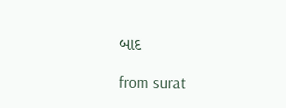બાદ

from surat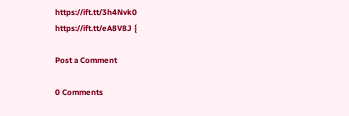https://ift.tt/3h4Nvk0
https://ift.tt/eA8V8J {

Post a Comment

0 Comments